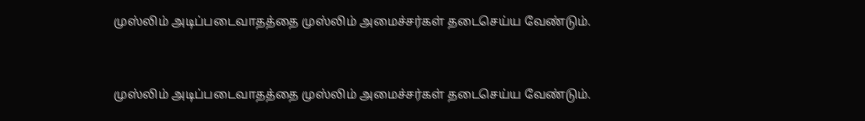முஸ்லிம் அடிப்படைவாதத்தை முஸ்லிம் அமைச்சர்கள் தடைசெய்ய வேண்டும்.


முஸ்லிம் அடிப்படைவாதத்தை முஸ்லிம் அமைச்சர்கள் தடைசெய்ய வேண்டும்.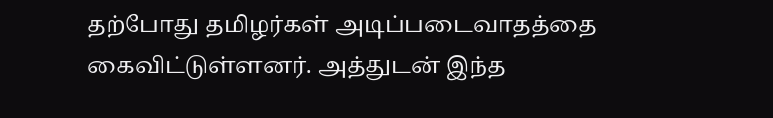தற்போது தமிழர்கள் அடிப்படைவாதத்தை கைவிட்டுள்ளனர். அத்துடன் இந்த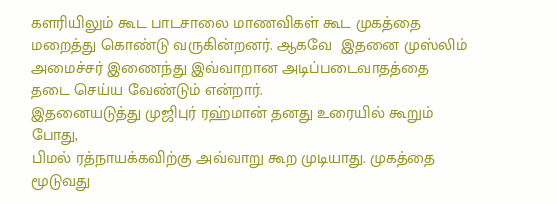களரியிலும் கூட பாடசாலை மாணவிகள் கூட முகத்தை மறைத்து கொண்டு வருகின்றனர். ஆகவே  இதனை முஸ்லிம் அமைச்சர் இணைந்து இவ்வாறான அடிப்படைவாதத்தை தடை செய்ய வேண்டும் என்றார்.
இதனையடுத்து முஜிபுர் ரஹ்மான் தனது உரையில் கூறும் போது,
பிமல் ரத்நாயக்கவிற்கு அவ்வாறு கூற முடியாது. முகத்தை மூடுவது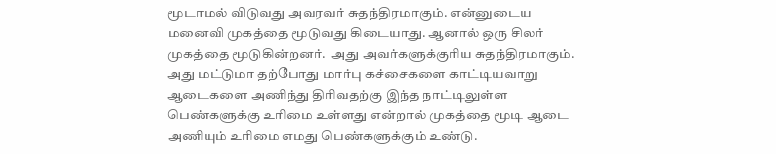மூடாமல் விடுவது அவரவர் சுதந்திரமாகும். என்னுடைய மனைவி முகத்தை மூடுவது கிடையாது. ஆனால் ஒரு சிலர் முகத்தை மூடுகின்றனர்.  அது அவர்களுக்குரிய சுதந்திரமாகும்.
அது மட்டுமா தற்போது மார்பு கச்சைகளை காட்டியவாறு ஆடைகளை அணிந்து திரிவதற்கு இந்த நாட்டிலுள்ள பெண்களுக்கு உரிமை உள்ளது என்றால் முகத்தை மூடி ஆடை அணியும் உரிமை எமது பெண்களுக்கும் உண்டு.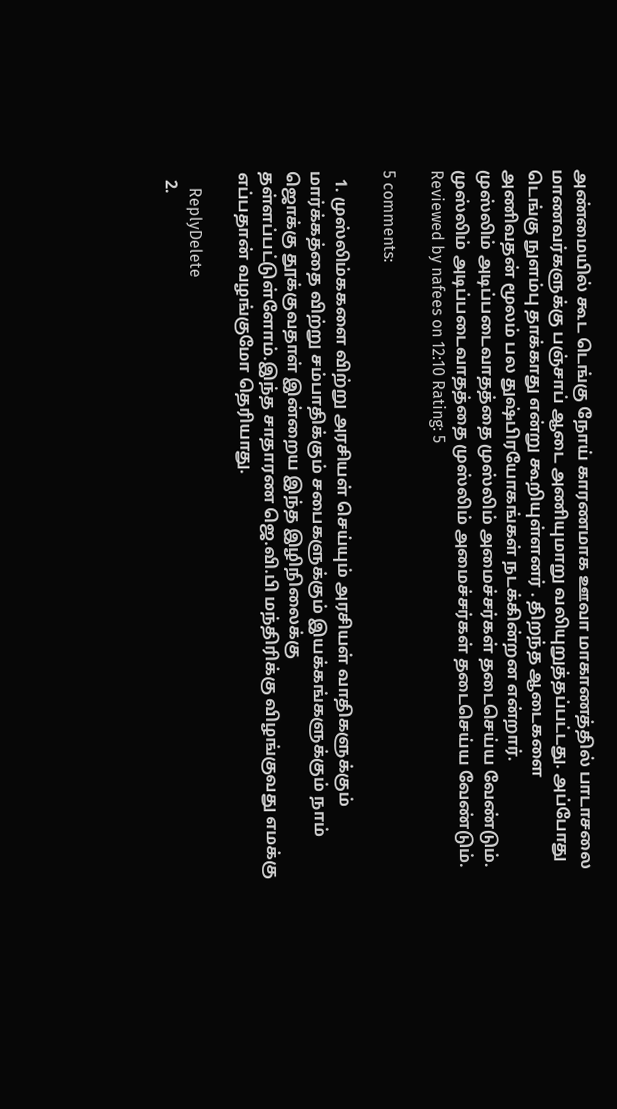அண்மையில் கூட டெங்கு நோய் காரணமாக ஊவா மாகாணத்தில் பாடாசலை மாணவர்களுக்கு பஞ்சாப் ஆடை அணியுமாறு வலியுறுத்தப்பட்டது. அப்போது டெங்கு நுளம்பு தாக்காது என்று கூறியுள்ளனர் . திறந்த ஆடைகளை அணிவதன் மூலம் பல துஷ்பிரயோகங்கள் நடக்கின்றன என்றார்.
முஸ்லிம் அடிப்படைவாதத்தை முஸ்லிம் அமைச்சர்கள் தடைசெய்ய வேண்டும்.  முஸ்லிம் அடிப்படைவாதத்தை முஸ்லிம் அமைச்சர்கள் தடைசெய்ய வேண்டும். Reviewed by nafees on 12:10 Rating: 5

5 comments:

  1. முஸ்லிம்ககளை விற்று அரசியள் செய்யும் அரசியள் வாதிகளுக்கும் மார்க்கத்தை விற்று சம்பாதிக்கும் சபைகளுக்கும் இயக்கங்களுக்கும் நாம் ஜொக்கு தூக்குவதாள் இன்றைய இந்த இழிநிலைக்கு தள்ளப்பட்டுள்ளோம்.இந்த சாதாரண ஜெ.வி.பி மந்திரிக்கு விழங்குவது எமக்கு எப்பதான் வழங்குமோ தெரியாது.

    ReplyDelete
  2.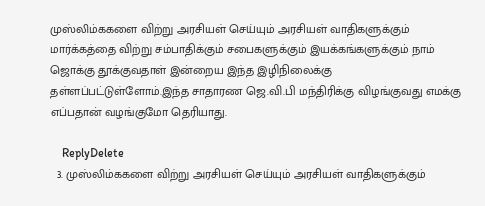முஸ்லிம்ககளை விற்று அரசியள் செய்யும் அரசியள் வாதிகளுக்கும் மார்க்கத்தை விற்று சம்பாதிக்கும் சபைகளுக்கும் இயக்கங்களுக்கும் நாம் ஜொக்கு தூக்குவதாள் இன்றைய இந்த இழிநிலைக்கு தள்ளப்பட்டுள்ளோம்.இந்த சாதாரண ஜெ.வி.பி மந்திரிக்கு விழங்குவது எமக்கு எப்பதான் வழங்குமோ தெரியாது.

    ReplyDelete
  3. முஸ்லிம்ககளை விற்று அரசியள் செய்யும் அரசியள் வாதிகளுக்கும்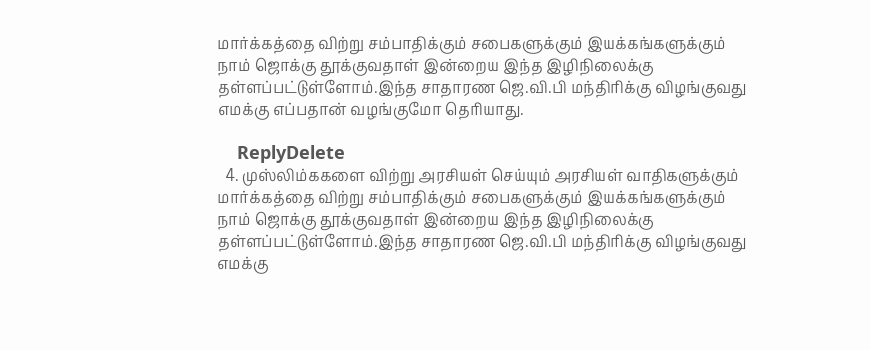மார்க்கத்தை விற்று சம்பாதிக்கும் சபைகளுக்கும் இயக்கங்களுக்கும் நாம் ஜொக்கு தூக்குவதாள் இன்றைய இந்த இழிநிலைக்கு தள்ளப்பட்டுள்ளோம்.இந்த சாதாரண ஜெ.வி.பி மந்திரிக்கு விழங்குவது எமக்கு எப்பதான் வழங்குமோ தெரியாது.

    ReplyDelete
  4. முஸ்லிம்ககளை விற்று அரசியள் செய்யும் அரசியள் வாதிகளுக்கும் மார்க்கத்தை விற்று சம்பாதிக்கும் சபைகளுக்கும் இயக்கங்களுக்கும் நாம் ஜொக்கு தூக்குவதாள் இன்றைய இந்த இழிநிலைக்கு தள்ளப்பட்டுள்ளோம்.இந்த சாதாரண ஜெ.வி.பி மந்திரிக்கு விழங்குவது எமக்கு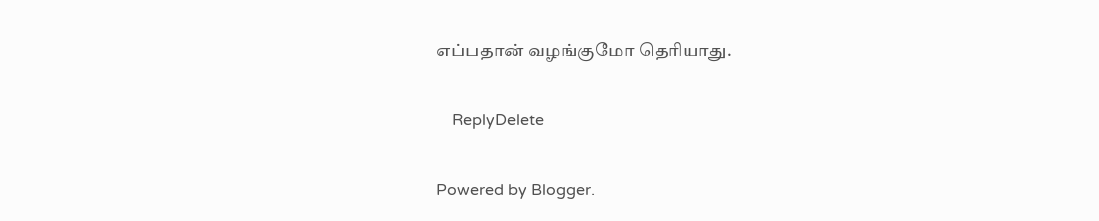எப்பதான் வழங்குமோ தெரியாது.

    ReplyDelete

Powered by Blogger.